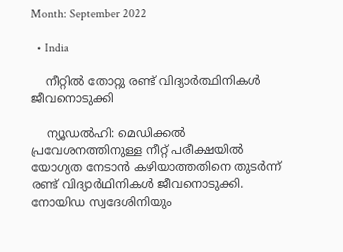Month: September 2022

  • India

    നീറ്റില്‍ തോറ്റു രണ്ട് വിദ്യാര്‍ത്ഥിനികള്‍ ജീവനൊടുക്കി

    ന്യൂഡല്‍ഹി: മെഡിക്കല്‍ പ്രവേശനത്തിനുള്ള നീറ്റ് പരീക്ഷയില്‍ യോഗ്യത നേടാന്‍ കഴിയാത്തതിനെ തുടര്‍ന്ന് രണ്ട് വിദ്യാര്‍ഥിനികള്‍ ജീവനൊടുക്കി. നോയിഡ സ്വദേശിനിയും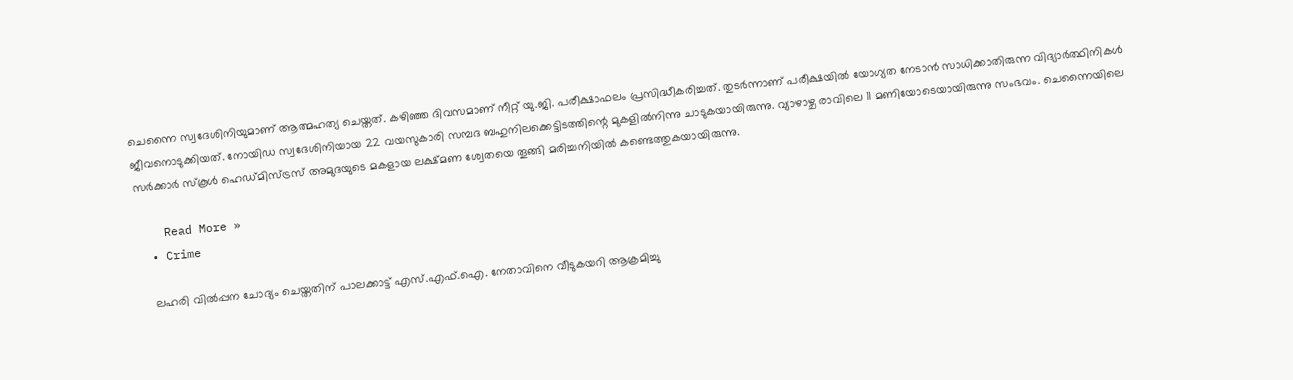ചെന്നൈ സ്വദേശിനിയുമാണ് ആത്മഹത്യ ചെയ്തത്. കഴിഞ്ഞ ദിവസമാണ് നീറ്റ് യു.ജി. പരീക്ഷാഫലം പ്രസിദ്ധീകരിച്ചത്. തുടര്‍ന്നാണ് പരീക്ഷയില്‍ യോഗ്യത നേടാന്‍ സാധിക്കാതിരുന്ന വിദ്യാര്‍ത്ഥിനികള്‍ ജീവനൊടുക്കിയത്. നോയിഡ സ്വദേശിനിയായ 22 വയസുകാരി സമ്പദ ബഹുനിലക്കെട്ടിടത്തിന്റെ മുകളില്‍നിന്നു ചാടുകയായിരുന്നു. വ്യാഴാഴ്ച രാവിലെ 11 മണിയോടെയായിരുന്നു സംഭവം. ചെന്നൈയിലെ സര്‍ക്കാര്‍ സ്‌കൂള്‍ ഹെഡ്മിസ്ട്രസ് അമുദയുടെ മകളായ ലക്ഷ്മണ ശ്വേതയെ തൂങ്ങി മരിച്ചനിയില്‍ കണ്ടെത്തുകയായിരുന്നു.

    Read More »
  • Crime

    ലഹരി വില്‍പ്പന ചോദ്യം ചെയ്തതിന് പാലക്കാട്ട് എസ്.എഫ്.ഐ. നേതാവിനെ വീടുകയറി ആക്രമിച്ചു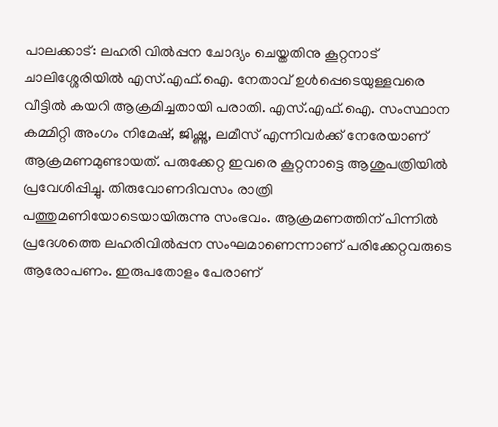പാലക്കാട്: ലഹരി വില്‍പ്പന ചോദ്യം ചെയ്തതിനു കൂറ്റനാട് ചാലിശ്ശേരിയില്‍ എസ്.എഫ്.ഐ. നേതാവ് ഉള്‍പ്പെടെയുള്ളവരെ വീട്ടില്‍ കയറി ആക്രമിച്ചതായി പരാതി. എസ്.എഫ്.ഐ. സംസ്ഥാന കമ്മിറ്റി അംഗം നിമേഷ്, ജിഷ്ണു, ലമീസ് എന്നിവര്‍ക്ക് നേരേയാണ് ആക്രമണമുണ്ടായത്. പരുക്കേറ്റ ഇവരെ കൂറ്റനാട്ടെ ആശുപത്രിയില്‍ പ്രവേശിപ്പിച്ചു. തിരുവോണദിവസം രാത്രി പത്തുമണിയോടെയായിരുന്നു സംഭവം. ആക്രമണത്തിന് പിന്നില്‍ പ്രദേശത്തെ ലഹരിവില്‍പ്പന സംഘമാണെന്നാണ് പരിക്കേറ്റവരുടെ ആരോപണം. ഇരുപതോളം പേരാണ്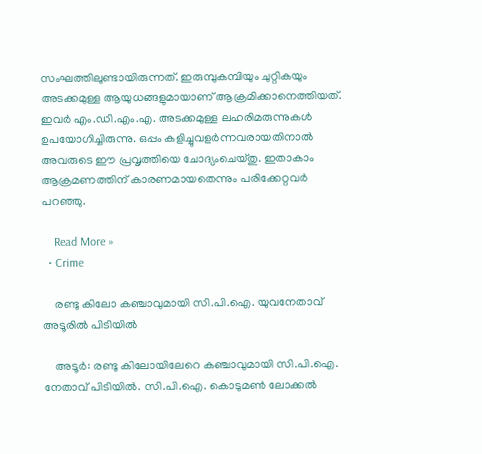സംഘത്തിലുണ്ടായിരുന്നത്. ഇരുമ്പുകമ്പിയും ചുറ്റികയും അടക്കമുള്ള ആയുധങ്ങളുമായാണ് ആക്രമിക്കാനെത്തിയത്. ഇവര്‍ എം.ഡി.എം.എ. അടക്കമുള്ള ലഹരിമരുന്നുകള്‍ ഉപയോഗിച്ചിരുന്നു. ഒപ്പം കളിച്ചുവളര്‍ന്നവരായതിനാല്‍ അവരുടെ ഈ പ്രവൃത്തിയെ ചോദ്യംചെയ്തു. ഇതാകാം ആക്രമണത്തിന് കാരണമായതെന്നും പരിക്കേറ്റവര്‍ പറഞ്ഞു.

    Read More »
  • Crime

    രണ്ടു കിലോ കഞ്ചാവുമായി സി.പി.ഐ. യുവനേതാവ് അടൂരില്‍ പിടിയില്‍

    അടൂര്‍: രണ്ടു കിലോയിലേറെ കഞ്ചാവുമായി സി.പി.ഐ. നേതാവ് പിടിയില്‍. സി.പി.ഐ. കൊടുമണ്‍ ലോക്കല്‍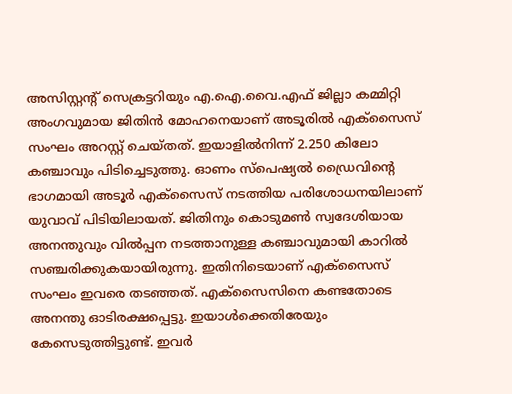അസിസ്റ്റന്റ് സെക്രട്ടറിയും എ.ഐ.വൈ.എഫ് ജില്ലാ കമ്മിറ്റി അംഗവുമായ ജിതിന്‍ മോഹനെയാണ് അടൂരില്‍ എക്‌സൈസ് സംഘം അറസ്റ്റ് ചെയ്തത്. ഇയാളില്‍നിന്ന് 2.250 കിലോ കഞ്ചാവും പിടിച്ചെടുത്തു. ഓണം സ്പെഷ്യല്‍ ഡ്രൈവിന്റെ ഭാഗമായി അടൂര്‍ എക്സൈസ് നടത്തിയ പരിശോധനയിലാണ് യുവാവ് പിടിയിലായത്. ജിതിനും കൊടുമണ്‍ സ്വദേശിയായ അനന്തുവും വില്‍പ്പന നടത്താനുള്ള കഞ്ചാവുമായി കാറില്‍ സഞ്ചരിക്കുകയായിരുന്നു. ഇതിനിടെയാണ് എക്സൈസ് സംഘം ഇവരെ തടഞ്ഞത്. എക്സൈസിനെ കണ്ടതോടെ അനന്തു ഓടിരക്ഷപ്പെട്ടു. ഇയാള്‍ക്കെതിരേയും കേസെടുത്തിട്ടുണ്ട്. ഇവര്‍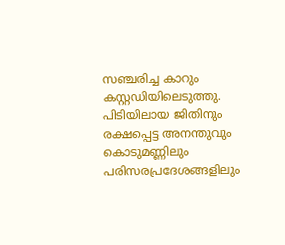സഞ്ചരിച്ച കാറും കസ്റ്റഡിയിലെടുത്തു. പിടിയിലായ ജിതിനും രക്ഷപ്പെട്ട അനന്തുവും കൊടുമണ്ണിലും പരിസരപ്രദേശങ്ങളിലും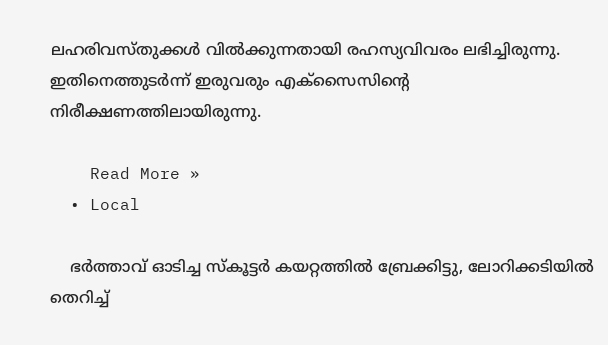ലഹരിവസ്തുക്കള്‍ വില്‍ക്കുന്നതായി രഹസ്യവിവരം ലഭിച്ചിരുന്നു. ഇതിനെത്തുടര്‍ന്ന് ഇരുവരും എക്സൈസിന്റെ നിരീക്ഷണത്തിലായിരുന്നു.

    Read More »
  • Local

    ഭർത്താവ് ഓടിച്ച സ്‌കൂട്ടര്‍ കയറ്റത്തില്‍ ബ്രേക്കിട്ടു, ലോറിക്കടിയില്‍ തെറിച്ച്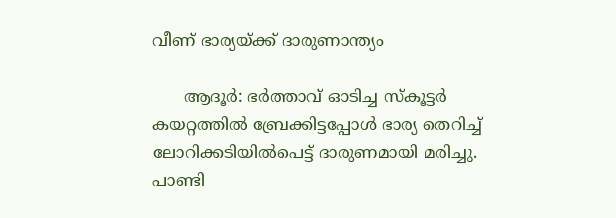വീണ് ഭാര്യയ്ക്ക് ദാരുണാന്ത്യം

      ആദൂര്‍: ഭർത്താവ് ഓടിച്ച സ്‌കൂട്ടര്‍ കയറ്റത്തില്‍ ബ്രേക്കിട്ടപ്പോൾ ഭാര്യ തെറിച്ച് ലോറിക്കടിയില്‍പെട്ട് ദാരുണമായി മരിച്ചു. പാണ്ടി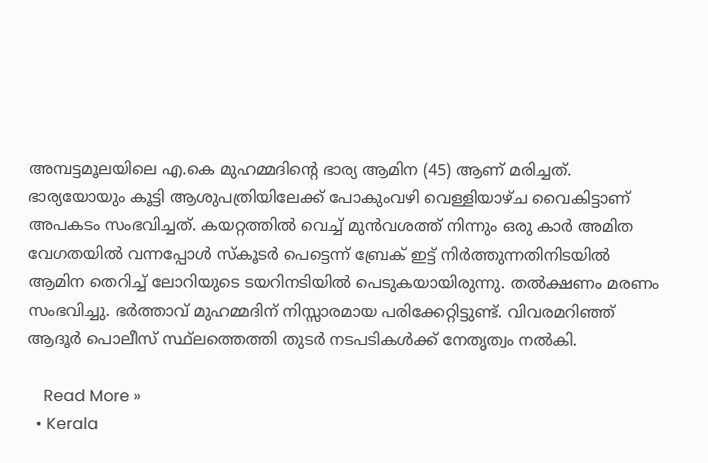അമ്പട്ടമൂലയിലെ എ.കെ മുഹമ്മദിന്റെ ഭാര്യ ആമിന (45) ആണ് മരിച്ചത്. ഭാര്യയോയും കൂട്ടി ആശുപത്രിയിലേക്ക് പോകുംവഴി വെള്ളിയാഴ്ച വൈകിട്ടാണ് അപകടം സംഭവിച്ചത്. കയറ്റത്തില്‍ വെച്ച് മുന്‍വശത്ത് നിന്നും ഒരു കാര്‍ അമിത വേഗതയില്‍ വന്നപ്പോള്‍ സ്‌കൂടര്‍ പെട്ടെന്ന് ബ്രേക് ഇട്ട് നിര്‍ത്തുന്നതിനിടയില്‍ ആമിന തെറിച്ച് ലോറിയുടെ ടയറിനടിയില്‍ പെടുകയായിരുന്നു. തല്‍ക്ഷണം മരണം സംഭവിച്ചു. ഭര്‍ത്താവ് മുഹമ്മദിന് നിസ്സാരമായ പരിക്കേറ്റിട്ടുണ്ട്. വിവരമറിഞ്ഞ് ആദൂര്‍ പൊലീസ് സ്ഥ്‌ലത്തെത്തി തുടര്‍ നടപടികള്‍ക്ക് നേതൃത്വം നല്‍കി.

    Read More »
  • Kerala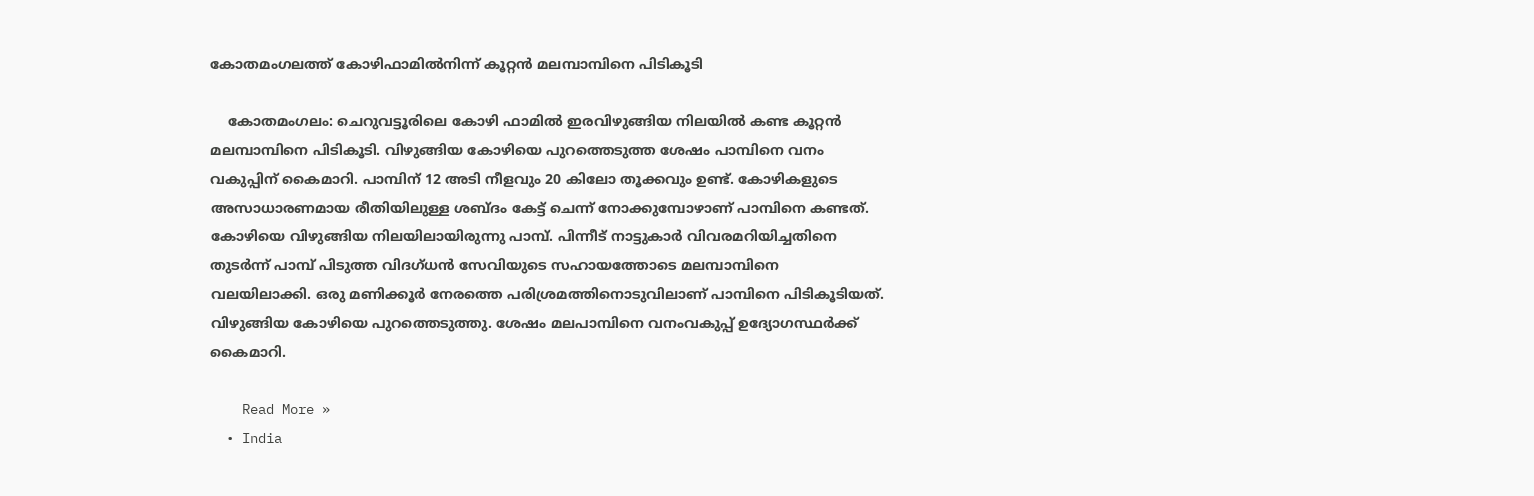കോതമംഗലത്ത് കോഴിഫാമില്‍നിന്ന് കൂറ്റന്‍ മലമ്പാമ്പിനെ പിടികൂടി

    കോതമംഗലം: ചെറുവട്ടൂരിലെ കോഴി ഫാമില്‍ ഇരവിഴുങ്ങിയ നിലയില്‍ കണ്ട കൂറ്റന്‍ മലമ്പാമ്പിനെ പിടികൂടി. വിഴുങ്ങിയ കോഴിയെ പുറത്തെടുത്ത ശേഷം പാമ്പിനെ വനം വകുപ്പിന് കൈമാറി. പാമ്പിന് 12 അടി നീളവും 20 കിലോ തൂക്കവും ഉണ്ട്. കോഴികളുടെ അസാധാരണമായ രീതിയിലുള്ള ശബ്ദം കേട്ട് ചെന്ന് നോക്കുമ്പോഴാണ് പാമ്പിനെ കണ്ടത്. കോഴിയെ വിഴുങ്ങിയ നിലയിലായിരുന്നു പാമ്പ്. പിന്നീട് നാട്ടുകാര്‍ വിവരമറിയിച്ചതിനെ തുടര്‍ന്ന് പാമ്പ് പിടുത്ത വിദഗ്ധന്‍ സേവിയുടെ സഹായത്തോടെ മലമ്പാമ്പിനെ വലയിലാക്കി. ഒരു മണിക്കൂര്‍ നേരത്തെ പരിശ്രമത്തിനൊടുവിലാണ് പാമ്പിനെ പിടികൂടിയത്. വിഴുങ്ങിയ കോഴിയെ പുറത്തെടുത്തു. ശേഷം മലപാമ്പിനെ വനംവകുപ്പ് ഉദ്യോഗസ്ഥര്‍ക്ക് കൈമാറി.

    Read More »
  • India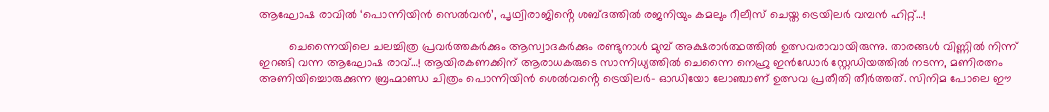ആഘോഷ രാവിൽ ‘പൊന്നിയിൻ സെൽവൻ’, പൃഥ്വിരാജിൻ്റെ ശബ്ദത്തിൽ രജനിയും കമലും റീലീസ് ചെയ്ത ട്രെയിലർ വമ്പൻ ഹിറ്റ്…!

         ചെന്നൈയിലെ ചലച്ചിത്ര പ്രവർത്തകർക്കും ആസ്വാദകർക്കും രണ്ടുനാൾ മുമ്പ് അക്ഷരാർത്ഥത്തിൽ ഉത്സവരാവായിരുന്നു. താരങ്ങൾ വിണ്ണിൽ നിന്ന് ഇറങ്ങി വന്ന ആഘോഷ രാവ്…! ആയിരകണക്കിന് ആരാധകരുടെ സാന്നിധ്യത്തിൽ ചെന്നൈ നെഹ്രു ഇൻഡോർ സ്റ്റേഡിയത്തിൽ നടന്ന, മണിരത്നം അണിയിച്ചൊരുക്കുന്ന ബ്രഹ്മാണ്ഡ ചിത്രം പൊന്നിയിൻ ശെൽവൻ്റെ ട്രെയിലർ- ഓഡിയോ ലോഞ്ചാണ് ഉത്സവ പ്രതീതി തീർത്തത്. സിനിമ പോലെ ഈ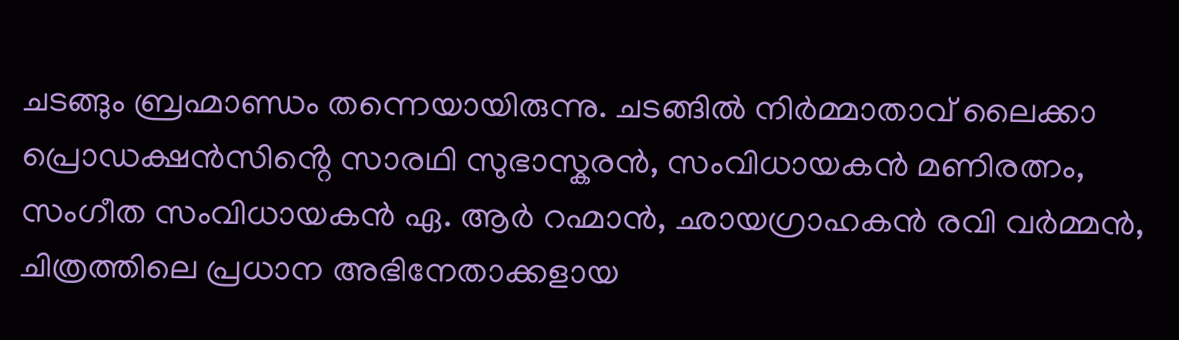ചടങ്ങും ബ്രഹ്മാണ്ഡം തന്നെയായിരുന്നു. ചടങ്ങിൽ നിർമ്മാതാവ് ലൈക്കാ പ്രൊഡക്ഷൻസിൻ്റെ സാരഥി സുഭാസ്കരൻ, സംവിധായകൻ മണിരത്നം, സംഗീത സംവിധായകൻ ഏ. ആർ റഹ്മാൻ, ഛായഗ്രാഹകൻ രവി വർമ്മൻ, ചിത്രത്തിലെ പ്രധാന അഭിനേതാക്കളായ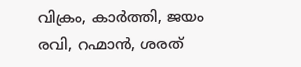വിക്രം, കാർത്തി, ജയം രവി, റഹ്മാൻ, ശരത്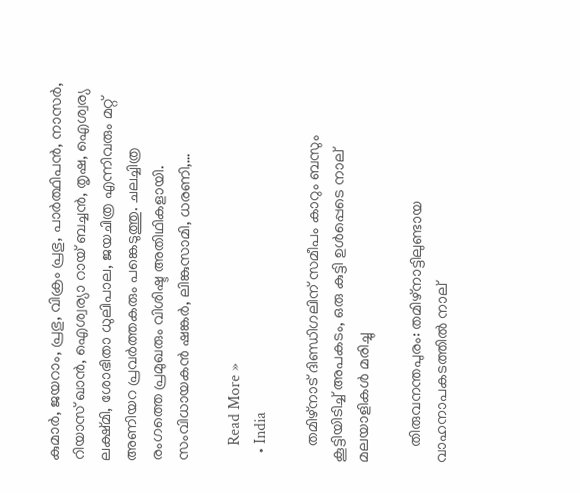കുമാർ, ജയറാം, പ്രഭു, വിക്രം പ്രഭു, പാർത്ഥിപൻ, നാസർ, റിയാസ് ഖാൻ, ഐശ്വര്യാ റായ് ബച്ചൻ, തൃഷ, ഐശ്വര്യ ലക്ഷ്മി, ശോഭിതാ ധുലിപാല, ജയചിത്ര എന്നിവരും മറ്റ് അണിയറ പ്രവർത്തകരും പങ്കെടുത്തു. ചലച്ചിത്ര രംഗത്തെ പ്രമുഖരും വിശിഷ്ട അതിഥികളായി. സംവിധായകൻ ഷങ്കർ, ലിങ്കുസാമി, ധരണി,…

    Read More »
  • India

    തമിഴ്‌നാട് ദിണ്ഡിഗലിന് സമീപം കാറും ബസും കൂട്ടിയിടിച്ച് അപകടം, ഒരു കുട്ടി ഉൾപ്പെടെ നാല് മലയാളികൾ മരിച്ചു

    തിരുവനന്തപുരം: തമിഴ്നാട്ടിലുണ്ടായ വാഹനാപകടത്തിൽ നാല്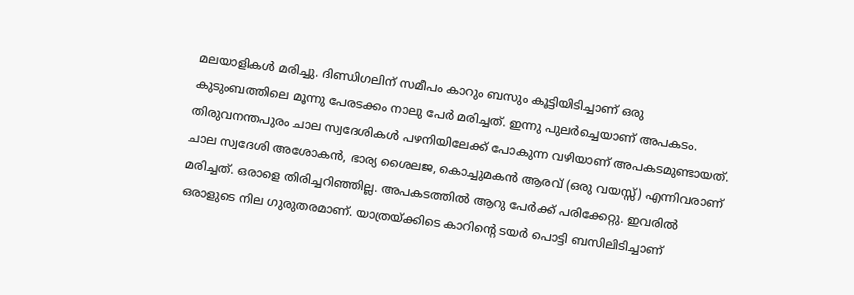മലയാളികൾ മരിച്ചു. ദിണ്ഡിഗലിന് സമീപം കാറും ബസും കൂട്ടിയിടിച്ചാണ് ഒരു കുടുംബത്തിലെ മൂന്നു പേരടക്കം നാലു പേർ മരിച്ചത്. ഇന്നു പുലർച്ചെയാണ് അപകടം. തിരുവനന്തപുരം ചാല സ്വദേശികൾ പഴനിയിലേക്ക് പോകുന്ന വഴിയാണ് അപകടമുണ്ടായത്. ചാല സ്വദേശി അശോകൻ, ഭാര്യ ശൈലജ, കൊച്ചുമകൻ ആരവ് (ഒരു വയസ്സ്) എന്നിവരാണ് മരിച്ചത്. ഒരാളെ തിരിച്ചറിഞ്ഞില്ല. അപകടത്തിൽ ആറു പേർക്ക് പരിക്കേറ്റു. ഇവരിൽ ഒരാളുടെ നില ഗുരുതരമാണ്. യാത്രയ്ക്കിടെ കാറിന്റെ ടയർ പൊട്ടി ബസിലിടിച്ചാണ്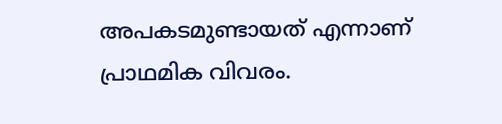അപകടമുണ്ടായത് എന്നാണ് പ്രാഥമിക വിവരം.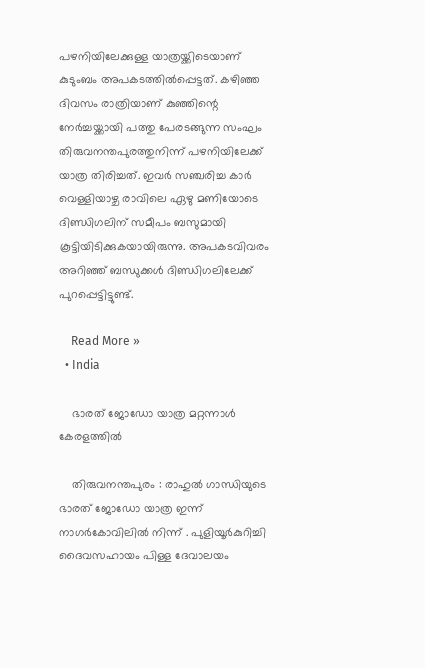പഴനിയിലേക്കുള്ള യാത്രയ്ക്കിടെയാണ് കുടുംബം അപകടത്തിൽപ്പെട്ടത്. കഴിഞ്ഞ ദിവസം രാത്രിയാണ് കുഞ്ഞിന്റെ നേർച്ചയ്ക്കായി പത്തു പേരടങ്ങുന്ന സംഘം തിരുവനന്തപുരത്തുനിന്ന് പഴനിയിലേക്ക് യാത്ര തിരിച്ചത്. ഇവർ സഞ്ചരിച്ച കാർ വെള്ളിയാഴ്ച രാവിലെ ഏഴു മണിയോടെ ദിണ്ഡിഗലിന് സമീപം ബസുമായി കൂട്ടിയിടിക്കുകയായിരുന്നു. അപകടവിവരം അറിഞ്ഞ് ബന്ധുക്കൾ ദിണ്ഡിഗലിലേക്ക് പുറപ്പെട്ടിട്ടുണ്ട്.

    Read More »
  • India

    ഭാരത് ജോഡോ യാത്ര മറ്റന്നാൾ കേരളത്തിൽ

    തിരുവനന്തപുരം : രാഹുൽ ഗാന്ധിയുടെ ഭാരത് ജോഡോ യാത്ര ഇന്ന് നാഗർകോവിലിൽ നിന്ന് . പുളിയൂർകുറിച്ചി ദൈവസഹായം പിള്ള ദേവാലയം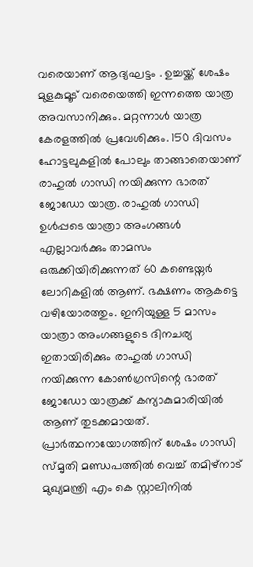വരെയാണ് ആദ്യഘട്ടം . ഉച്ചയ്ക്ക് ശേഷം മുളകുമൂട് വരെയെത്തി ഇന്നത്തെ യാത്ര അവസാനിക്കും. മറ്റന്നാൾ യാത്ര കേരളത്തിൽ പ്രവേശിക്കും. 150 ദിവസം ഹോട്ടലുകളിൽ പോലും താങ്ങാതെയാണ് രാഹുൽ ഗാന്ധി നയിക്കുന്ന ഭാരത്‌ ജോഡോ യാത്ര. രാഹുൽ ഗാന്ധി ഉൾപ്പടെ യാത്രാ അംഗങ്ങൾ എല്ലാവർക്കും താമസം ഒരുക്കിയിരിക്കുന്നത് 60 കണ്ടെയ്നർ ലോറികളിൽ ആണ്. ഭക്ഷണം ആകട്ടെ വഴിയോരത്തും. ഇനിയുള്ള 5 മാസം യാത്രാ അംഗങ്ങളുടെ ദിനചര്യ ഇതായിരിക്കും രാഹുൽ ഗാന്ധി നയിക്കുന്ന കോൺഗ്രസിന്റെ ഭാരത് ജോഡോ യാത്രക്ക് കന്യാകുമാരിയിൽ ആണ് തുടക്കമായത്. പ്രാർത്ഥനായോഗത്തിന് ശേഷം ഗാന്ധി സ്മൃതി മണ്ഡപത്തിൽ വെച്ച് തമിഴ്നാട് മുഖ്യമന്ത്രി എം കെ സ്റ്റാലിനിൽ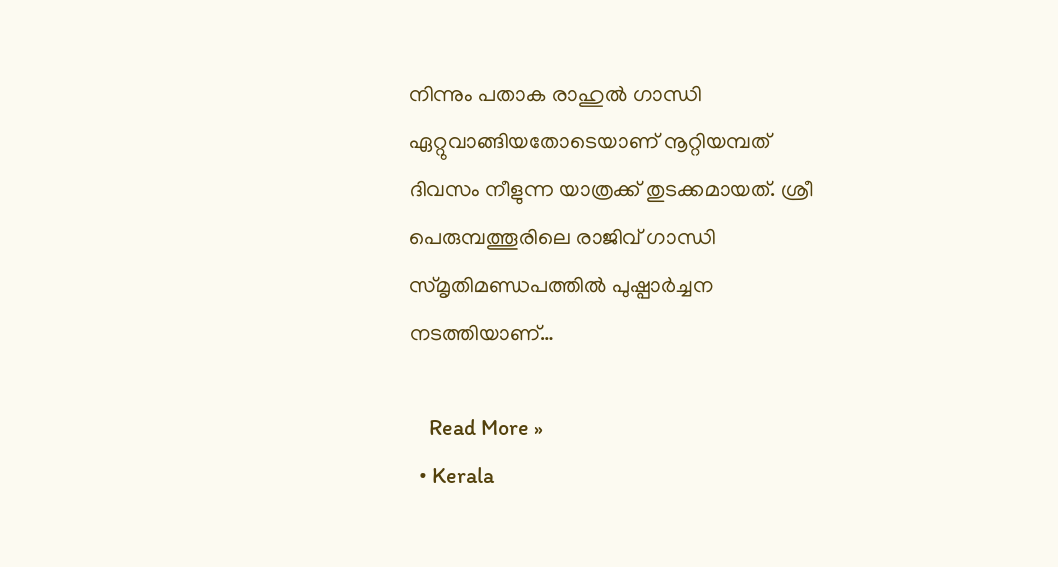നിന്നും പതാക രാഹുൽ ഗാന്ധി ഏറ്റുവാങ്ങിയതോടെയാണ് നൂറ്റിയമ്പത് ദിവസം നീളുന്ന യാത്രക്ക് തുടക്കമായത്. ശ്രീ പെരുമ്പത്തൂരിലെ രാജിവ് ഗാന്ധി സ്മൃതിമണ്ഡപത്തിൽ പുഷ്പാർച്ചന നടത്തിയാണ്…

    Read More »
  • Kerala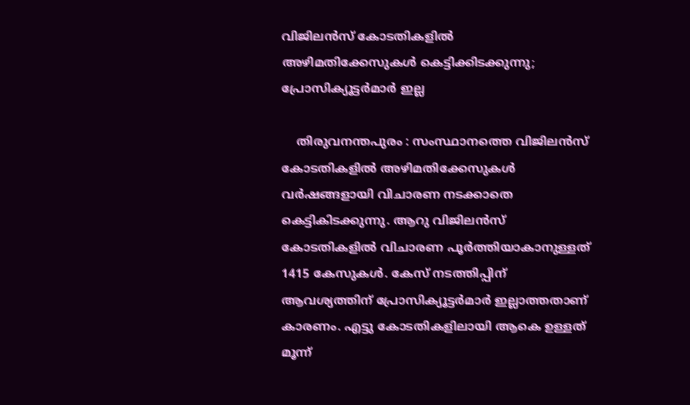വിജിലൻസ് കോടതികളിൽ അഴിമതിക്കേസുകള്‍ കെട്ടിക്കിടക്കുന്നു; പ്രോസിക്യൂട്ടർമാർ ഇല്ല

    തിരുവനന്തപുരം : സംസ്ഥാനത്തെ വിജിലൻസ് കോടതികളിൽ അഴിമതിക്കേസുകള്‍ വർഷങ്ങളായി വിചാരണ നടക്കാതെ കെട്ടികിടക്കുന്നു. ആറു വിജിലൻസ് കോടതികളിൽ വിചാരണ പൂർത്തിയാകാനുള്ളത് 1415 കേസുകൾ. കേസ് നടത്തിപ്പിന് ആവശ്യത്തിന് പ്രോസിക്യൂട്ടർമാർ ഇല്ലാത്തതാണ് കാരണം. എട്ടു കോടതികളിലായി ആകെ ഉള്ളത് മൂന്ന്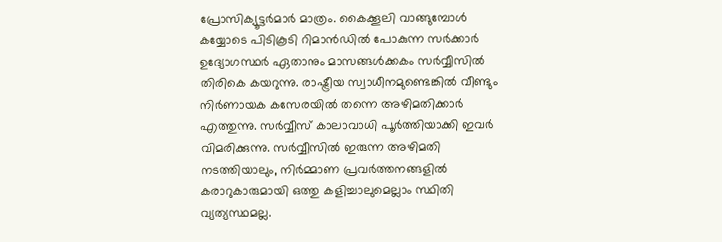പ്രോസിക്യൂട്ടർമാർ മാത്രം. കൈക്കൂലി വാങ്ങുമ്പോൾ കയ്യോടെ പിടികൂടി റിമാൻഡിൽ പോകുന്ന സർക്കാർ ഉദ്യോഗസ്ഥർ ഏതാനും മാസങ്ങള്‍ക്കകം സർവ്വീസിൽ തിരികെ കയറുന്നു. രാഷ്ട്രീയ സ്വാധീനമുണ്ടെങ്കിൽ വീണ്ടും നി‍ർണായക കസേരയിൽ തന്നെ അഴിമതിക്കാർ എത്തുന്നു. സർവ്വീസ് കാലാവാധി പൂർത്തിയാക്കി ഇവർ വിമരിക്കുന്നു. സർവ്വീസിൽ ഇരുന്ന അഴിമതി നടത്തിയാലും, നിർമ്മാണ പ്രവർത്തനങ്ങളിൽ കരാറുകാരുമായി ഒത്തു കളിച്ചാലുമെല്ലാം സ്ഥിതി വ്യത്യസ്ഥമല്ല.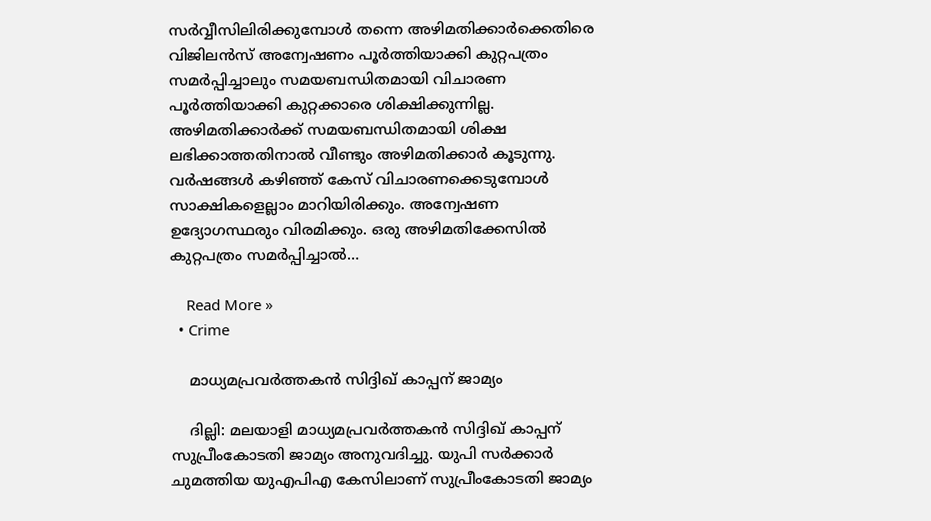സർവ്വീസിലിരിക്കുമ്പോള്‍ തന്നെ അഴിമതിക്കാർക്കെതിരെ വിജിലൻസ് അന്വേഷണം പൂർത്തിയാക്കി കുറ്റപത്രം സമർപ്പിച്ചാലും സമയബന്ധിതമായി വിചാരണ പൂർത്തിയാക്കി കുറ്റക്കാരെ ശിക്ഷിക്കുന്നില്ല. അഴിമതിക്കാർക്ക് സമയബന്ധിതമായി ശിക്ഷ ലഭിക്കാത്തതിനാൽ വീണ്ടും അഴിമതിക്കാർ കൂടുന്നു. വർഷങ്ങള്‍ കഴിഞ്ഞ് കേസ് വിചാരണക്കെടുമ്പോള്‍ സാക്ഷികളെല്ലാം മാറിയിരിക്കും. അന്വേഷണ ഉദ്യോഗസ്ഥരും വിരമിക്കും. ഒരു അഴിമതിക്കേസിൽ കുറ്റപത്രം സമർപ്പിച്ചാൽ…

    Read More »
  • Crime

    മാധ്യമപ്രവർത്തകൻ സിദ്ദിഖ് കാപ്പന് ജാമ്യം

    ദില്ലി: മലയാളി മാധ്യമപ്രവർത്തകൻ സിദ്ദിഖ് കാപ്പന് സുപ്രീംകോടതി ജാമ്യം അനുവദിച്ചു. യുപി സര്‍ക്കാര്‍ ചുമത്തിയ യുഎപിഎ കേസിലാണ് സുപ്രീംകോടതി ജാമ്യം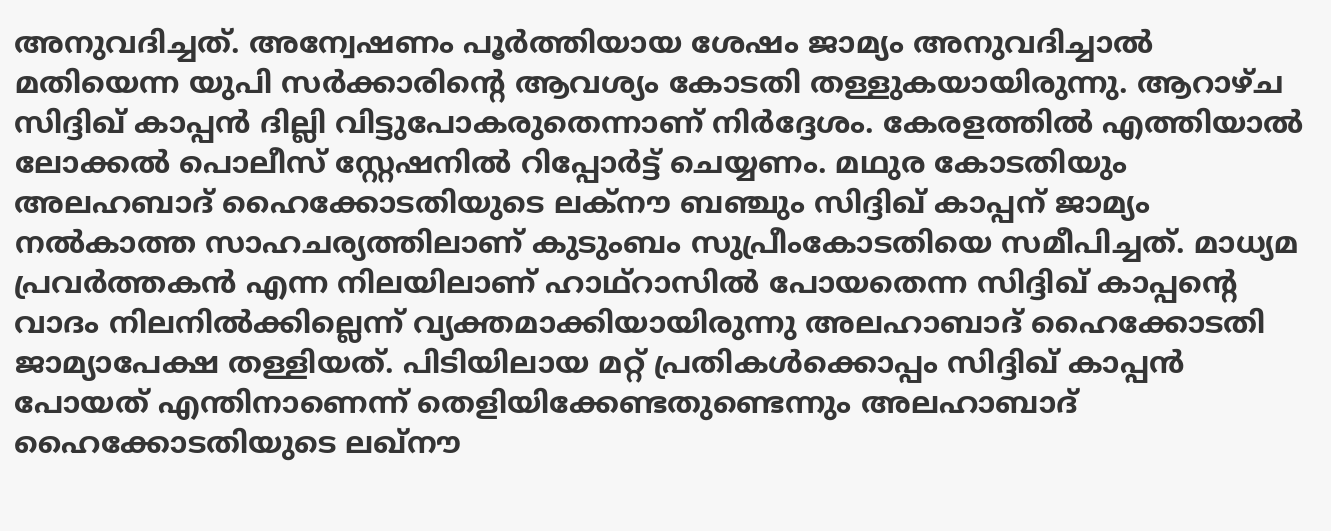അനുവദിച്ചത്. അന്വേഷണം പൂര്‍ത്തിയായ ശേഷം ജാമ്യം അനുവദിച്ചാല്‍ മതിയെന്ന യുപി സര്‍ക്കാരിന്‍റെ ആവശ്യം കോടതി തള്ളുകയായിരുന്നു. ആറാഴ്ച സിദ്ദിഖ് കാപ്പന്‍ ദില്ലി വിട്ടുപോകരുതെന്നാണ് നിര്‍ദ്ദേശം. കേരളത്തില്‍ എത്തിയാല്‍ ലോക്കല്‍ പൊലീസ് സ്റ്റേഷനില്‍ റിപ്പോര്‍ട്ട് ചെയ്യണം. മഥുര കോടതിയും അലഹബാദ് ഹൈക്കോടതിയുടെ ലക്നൗ ബഞ്ചും സിദ്ദിഖ് കാപ്പന് ജാമ്യം നല്‍കാത്ത സാഹചര്യത്തിലാണ് കുടുംബം സുപ്രീംകോടതിയെ സമീപിച്ചത്. മാധ്യമ പ്രവർത്തകൻ എന്ന നിലയിലാണ് ഹാഥ്‍റാസിൽ പോയതെന്ന സിദ്ദിഖ് കാപ്പന്‍റെ വാദം നിലനിൽക്കില്ലെന്ന് വ്യക്തമാക്കിയായിരുന്നു അലഹാബാദ് ഹൈക്കോടതി ജാമ്യാപേക്ഷ തള്ളിയത്. പിടിയിലായ മറ്റ് പ്രതികൾക്കൊപ്പം സിദ്ദിഖ് കാപ്പൻ പോയത് എന്തിനാണെന്ന് തെളിയിക്കേണ്ടതുണ്ടെന്നും അലഹാബാദ് ഹൈക്കോടതിയുടെ ലഖ്‍നൗ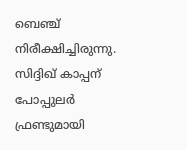ബെഞ്ച് നിരീക്ഷിച്ചിരുന്നു. സിദ്ദിഖ് കാപ്പന് പോപ്പുലർ ഫ്രണ്ടുമായി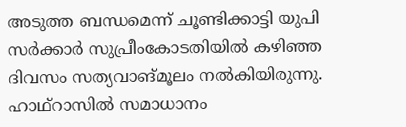അടുത്ത ബന്ധമെന്ന് ചൂണ്ടിക്കാട്ടി യുപി സർക്കാർ സുപ്രീംകോടതിയിൽ കഴിഞ്ഞ ദിവസം സത്യവാങ്മൂലം നല്‍കിയിരുന്നു. ഹാഥ്റാസിൽ സമാധാനം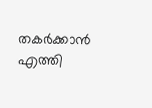തകര്‍ക്കാൻ എത്തി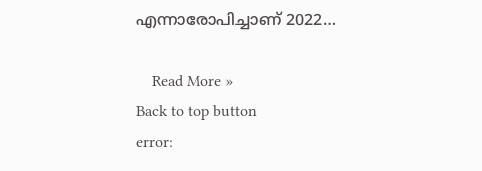എന്നാരോപിച്ചാണ് 2022…

    Read More »
Back to top button
error: